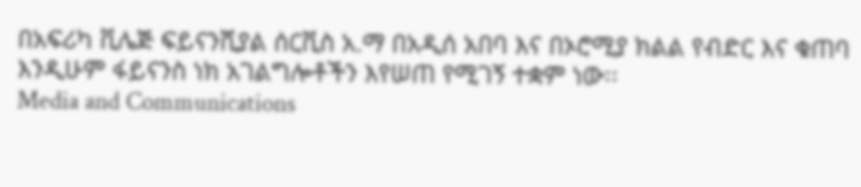በአፍሪካ ቪሌጅ ፍይናንሺያል ሰርቪስ አ.ማ በአዲሰ አበባ እና በኦሮሚያ ክልል የብድር እና ቁጠባ እንዲሁም ፋይናንስ ነክ አገልግሎቶችን እየሠጠ የሚገኝ ተቋም ነው፡፡
Media and Communications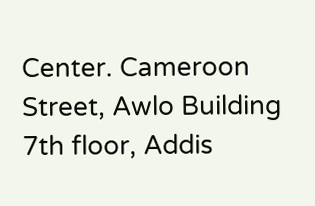Center. Cameroon Street, Awlo Building 7th floor, Addis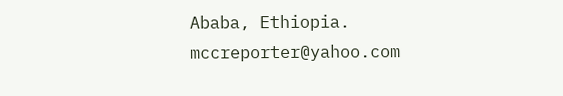Ababa, Ethiopia.
mccreporter@yahoo.com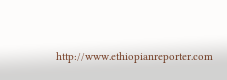http://www.ethiopianreporter.com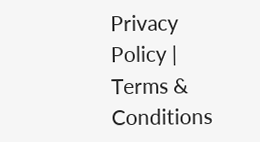Privacy Policy | Terms & Conditions